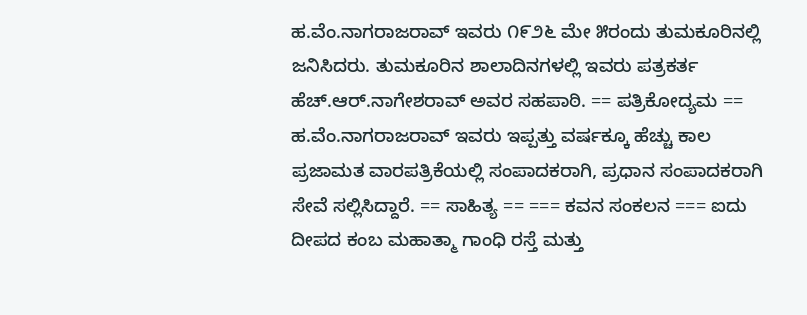ಹ.ವೆಂ.ನಾಗರಾಜರಾವ್ ಇವರು ೧೯೨೬ ಮೇ ೫ರಂದು ತುಮಕೂರಿನಲ್ಲಿ ಜನಿಸಿದರು. ತುಮಕೂರಿನ ಶಾಲಾದಿನಗಳಲ್ಲಿ ಇವರು ಪತ್ರಕರ್ತ ಹೆಚ್.ಆರ್.ನಾಗೇಶರಾವ್ ಅವರ ಸಹಪಾಠಿ. == ಪತ್ರಿಕೋದ್ಯಮ == ಹ.ವೆಂ.ನಾಗರಾಜರಾವ್ ಇವರು ಇಪ್ಪತ್ತು ವರ್ಷಕ್ಕೂ ಹೆಚ್ಚು ಕಾಲ ಪ್ರಜಾಮತ ವಾರಪತ್ರಿಕೆಯಲ್ಲಿ ಸಂಪಾದಕರಾಗಿ, ಪ್ರಧಾನ ಸಂಪಾದಕರಾಗಿ ಸೇವೆ ಸಲ್ಲಿಸಿದ್ದಾರೆ. == ಸಾಹಿತ್ಯ == === ಕವನ ಸಂಕಲನ === ಐದು ದೀಪದ ಕಂಬ ಮಹಾತ್ಮಾ ಗಾಂಧಿ ರಸ್ತೆ ಮತ್ತು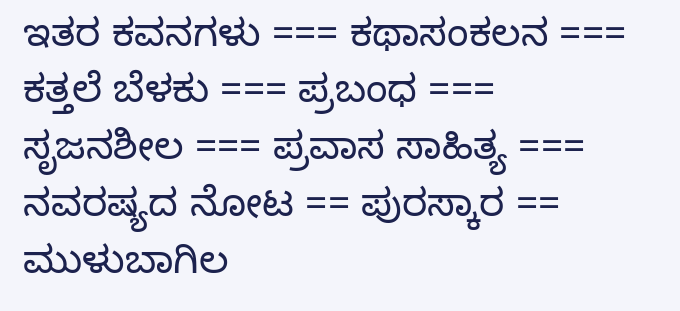ಇತರ ಕವನಗಳು === ಕಥಾಸಂಕಲನ === ಕತ್ತಲೆ ಬೆಳಕು === ಪ್ರಬಂಧ === ಸೃಜನಶೀಲ === ಪ್ರವಾಸ ಸಾಹಿತ್ಯ === ನವರಷ್ಯದ ನೋಟ == ಪುರಸ್ಕಾರ == ಮುಳುಬಾಗಿಲ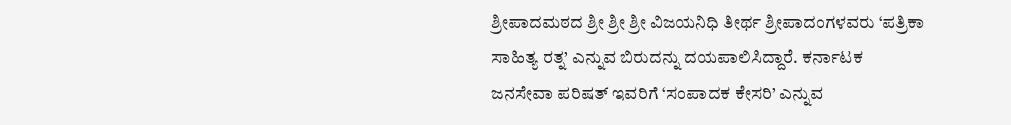ಶ್ರೀಪಾದಮಠದ ಶ್ರೀ ಶ್ರೀ ಶ್ರೀ ವಿಜಯನಿಧಿ ತೀರ್ಥ ಶ್ರೀಪಾದಂಗಳವರು ‘ಪತ್ರಿಕಾ ಸಾಹಿತ್ಯ ರತ್ನ’ ಎನ್ನುವ ಬಿರುದನ್ನು ದಯಪಾಲಿಸಿದ್ದಾರೆ. ಕರ್ನಾಟಕ ಜನಸೇವಾ ಪರಿಷತ್ ಇವರಿಗೆ ‘ಸಂಪಾದಕ ಕೇಸರಿ’ ಎನ್ನುವ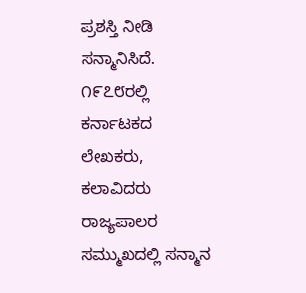ಪ್ರಶಸ್ತಿ ನೀಡಿ ಸನ್ಮಾನಿಸಿದೆ. ೧೯೭೮ರಲ್ಲಿ ಕರ್ನಾಟಕದ ಲೇಖಕರು, ಕಲಾವಿದರು ರಾಜ್ಯಪಾಲರ ಸಮ್ಮುಖದಲ್ಲಿ ಸನ್ಮಾನ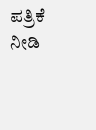ಪತ್ರಿಕೆ ನೀಡಿ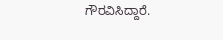ಗೌರವಿಸಿದ್ದಾರೆ.